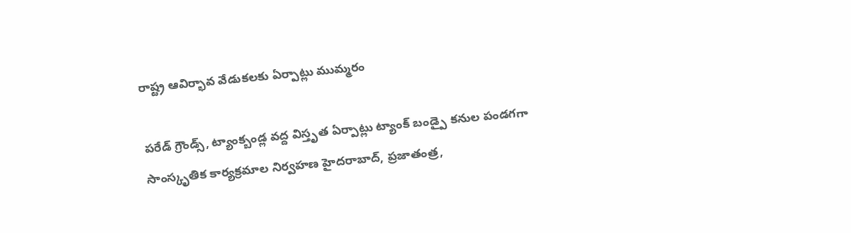రాష్ట్ర ఆవిర్భావ వేడుకలకు ఏర్పాట్లు ముమ్మరం

పరేడ్ గ్రౌండ్స్, ట్యాంక్బండ్ల వద్ద విస్తృత ఏర్పాట్లు ట్యాంక్ బండ్పై కనుల పండగగా సాంస్కృతిక కార్యక్రమాల నిర్వహణ హైదరాబాద్, ప్రజాతంత్ర,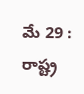మే 29 : రాష్ట్ర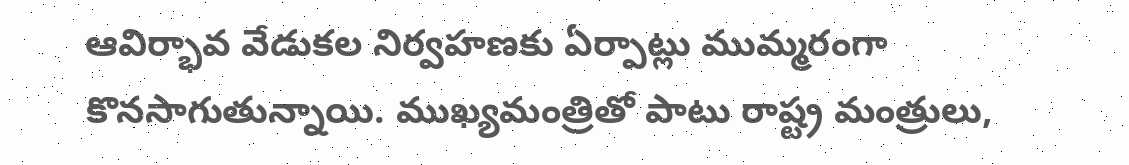ఆవిర్భావ వేడుకల నిర్వహణకు ఏర్పాట్లు ముమ్మరంగా కొనసాగుతున్నాయి. ముఖ్యమంత్రితో పాటు రాష్ట్ర మంత్రులు,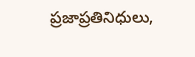ప్రజాప్రతినిధులు,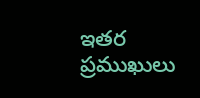ఇతర ప్రముఖులు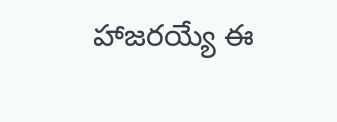హాజరయ్యే ఈ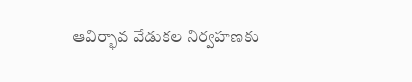ఆవిర్భావ వేడుకల నిర్వహణకు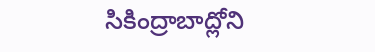సికింద్రాబాద్లోని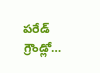పరేడ్ గ్రౌండ్లో…